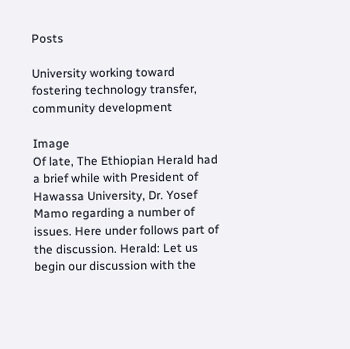Posts

University working toward fostering technology transfer, community development

Image
Of late, The Ethiopian Herald had a brief while with President of Hawassa University, Dr. Yosef Mamo regarding a number of issues. Here under follows part of the discussion. Herald: Let us begin our discussion with the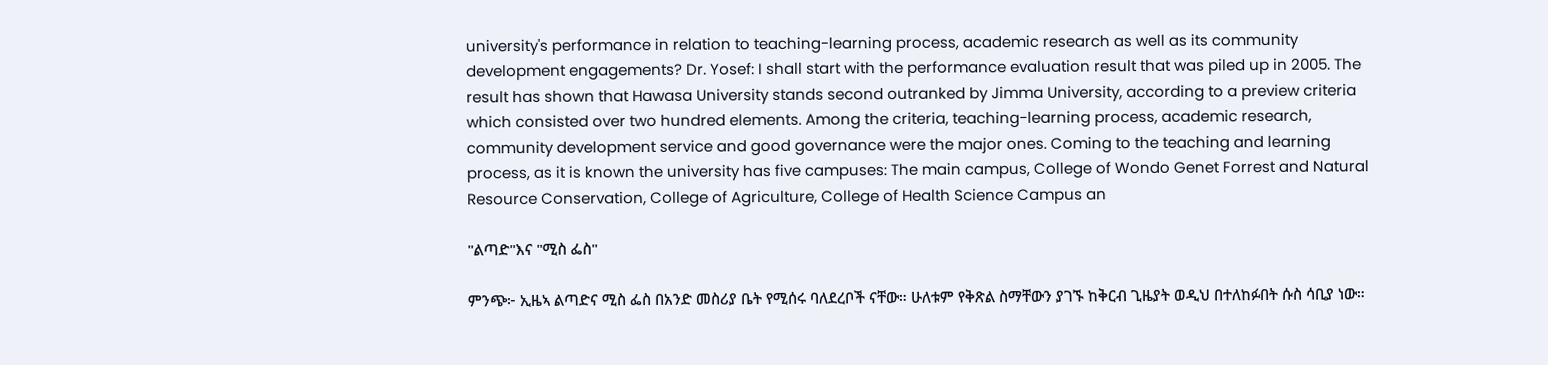university's performance in relation to teaching-learning process, academic research as well as its community development engagements? Dr. Yosef: I shall start with the performance evaluation result that was piled up in 2005. The result has shown that Hawasa University stands second outranked by Jimma University, according to a preview criteria which consisted over two hundred elements. Among the criteria, teaching-learning process, academic research, community development service and good governance were the major ones. Coming to the teaching and learning process, as it is known the university has five campuses: The main campus, College of Wondo Genet Forrest and Natural Resource Conservation, College of Agriculture, College of Health Science Campus an

"ልጣድ"እና "ሚስ ፌስ"

ምንጭ፦ ኢዜኣ ልጣድና ሚስ ፌስ በአንድ መስሪያ ቤት የሚሰሩ ባለደረቦች ናቸው። ሁለቱም የቅጽል ስማቸውን ያገኙ ከቅርብ ጊዜያት ወዲህ በተለከፉበት ሱስ ሳቢያ ነው።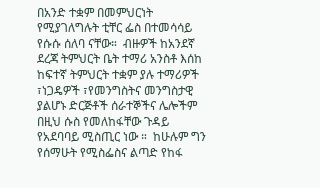በአንድ ተቋም በመምህርነት የሚያገለግሉት ቲቸር ፌስ በተመሳሳይ የሱሱ ሰለባ ናቸው።  ብዙዎች ከአንደኛ ደረጃ ትምህርት ቤት ተማሪ አንስቶ እሰከ ከፍተኛ ትምህርት ተቋም ያሉ ተማሪዎች ፣ነጋዴዎች ፣የመንግስትና መንግስታዊ ያልሆኑ ድርጅቶች ሰራተኞችና ሌሎችም  በዚህ ሱስ የመለከፋቸው ጉዳይ የአደባባይ ሚስጢር ነው ።  ከሁሉም ግን የሰማሁት የሚስፌስና ልጣድ የከፋ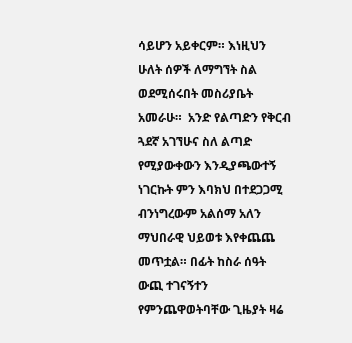ሳይሆን አይቀርም። እነዚህን ሁለት ሰዎች ለማግኘት ስል ወደሚሰሩበት መስሪያቤት አመራሁ።  አንድ የልጣድን የቅርብ ጓደኛ አገኘሁና ስለ ልጣድ የሚያውቀውን እንዲያጫውተኝ ነገርኩት ምን እባክህ በተደጋጋሚ ብንነግረውም አልሰማ አለን ማህበራዊ ህይወቱ እየቀጨጨ መጥቷል። በፊት ከስራ ሰዓት ውጪ ተገናኝተን የምንጨዋወትባቸው ጊዜያት ዛሬ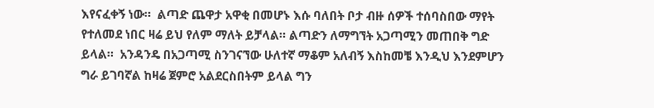እየናፈቀኝ ነው።  ልጣድ ጨዋታ አዋቂ በመሆኑ እሱ ባለበት ቦታ ብዙ ሰዎች ተሰባስበው ማየት የተለመደ ነበር ዛሬ ይህ የለም ማለት ይቻላል። ልጣድን ለማግኘት አጋጣሚን መጠበቅ ግድ ይላል።  አንዳንዴ በአጋጣሚ ስንገናኘው ሁለተኛ ማቆም አለብኝ እስከመቼ እንዲህ እንደምሆን ግራ ይገባኛል ከዛሬ ጀምሮ አልደርስበትም ይላል ግን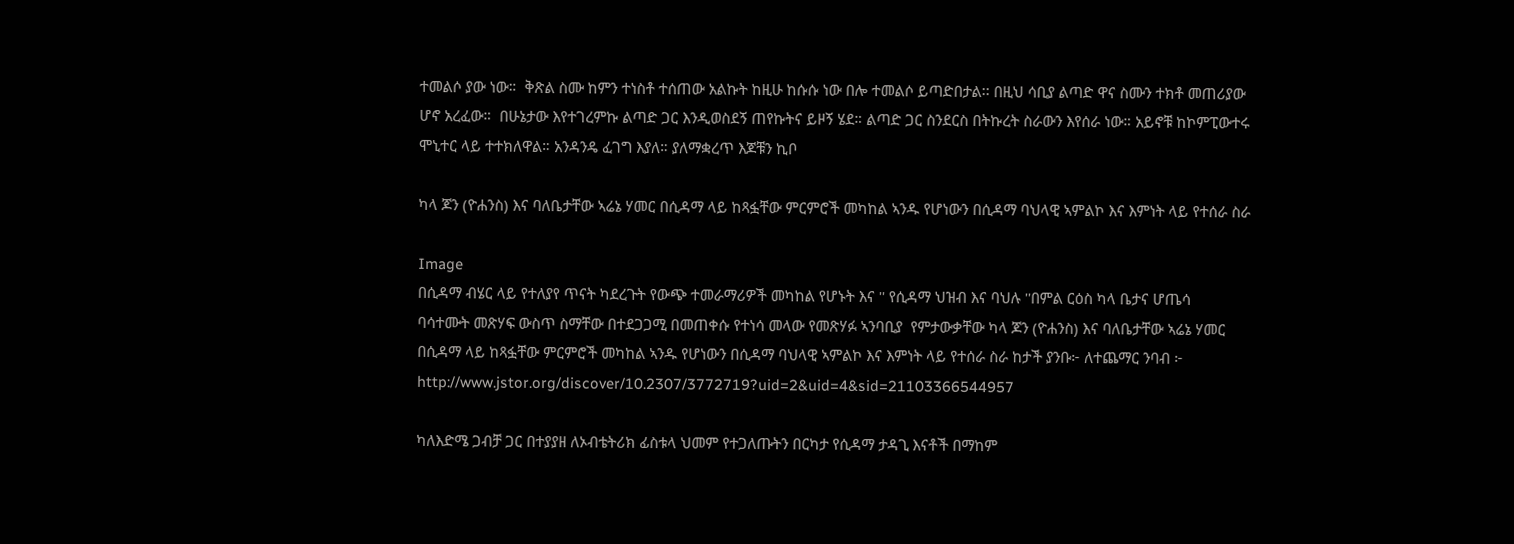ተመልሶ ያው ነው።  ቅጽል ስሙ ከምን ተነስቶ ተሰጠው አልኩት ከዚሁ ከሱሱ ነው በሎ ተመልሶ ይጣድበታል፡፡ በዚህ ሳቢያ ልጣድ ዋና ስሙን ተክቶ መጠሪያው ሆኖ አረፈው።  በሁኔታው እየተገረምኩ ልጣድ ጋር እንዲወስደኝ ጠየኩትና ይዞኝ ሄደ። ልጣድ ጋር ስንደርስ በትኩረት ስራውን እየሰራ ነው። አይኖቹ ከኮምፒውተሩ ሞኒተር ላይ ተተክለዋል። አንዳንዴ ፈገግ እያለ። ያለማቋረጥ እጆቹን ኪቦ

ካላ ጆን (ዮሐንስ) እና ባለቤታቸው ኣሬኔ ሃመር በሲዳማ ላይ ከጻፏቸው ምርምሮች መካከል ኣንዱ የሆነውን በሲዳማ ባህላዊ ኣምልኮ እና እምነት ላይ የተሰራ ስራ

Image
በሲዳማ ብሄር ላይ የተለያየ ጥናት ካደረጉት የውጭ ተመራማሪዎች መካከል የሆኑት እና '' የሲዳማ ህዝብ እና ባህሉ ''በምል ርዕስ ካላ ቤታና ሆጤሳ  ባሳተሙት መጽሃፍ ውስጥ ስማቸው በተደጋጋሚ በመጠቀሱ የተነሳ መላው የመጽሃፉ ኣንባቢያ  የምታውቃቸው ካላ ጆን (ዮሐንስ) እና ባለቤታቸው ኣሬኔ ሃመር በሲዳማ ላይ ከጻፏቸው ምርምሮች መካከል ኣንዱ የሆነውን በሲዳማ ባህላዊ ኣምልኮ እና እምነት ላይ የተሰራ ስራ ከታች ያንቡ፦ ለተጨማር ንባብ ፦   http://www.jstor.org/discover/10.2307/3772719?uid=2&uid=4&sid=21103366544957

ካለእድሜ ጋብቻ ጋር በተያያዘ ለኦብቴትሪክ ፊስቱላ ህመም የተጋለጡትን በርካታ የሲዳማ ታዳጊ እናቶች በማከም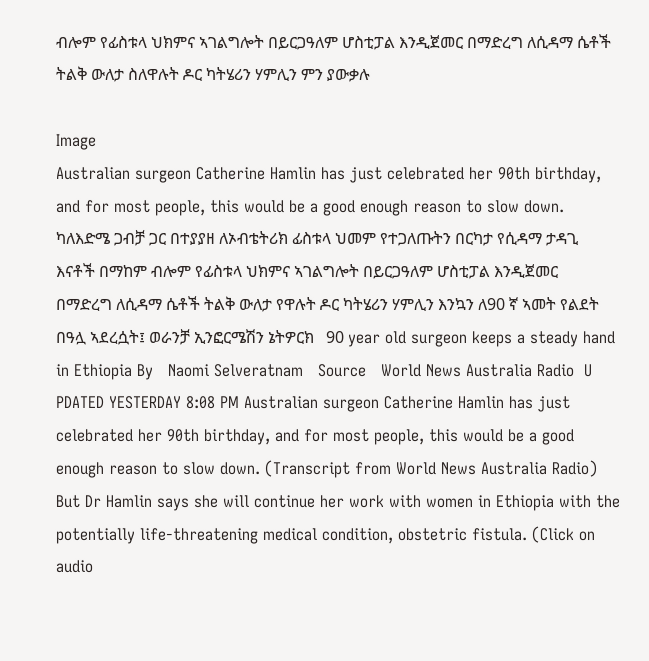ብሎም የፊስቱላ ህክምና ኣገልግሎት በይርጋዓለም ሆስቲፓል እንዲጀመር በማድረግ ለሲዳማ ሴቶች ትልቅ ውለታ ስለዋሉት ዶር ካትሄሪን ሃምሊን ምን ያውቃሉ

Image
Australian surgeon Catherine Hamlin has just celebrated her 90th birthday, and for most people, this would be a good enough reason to slow down.   ካለእድሜ ጋብቻ ጋር በተያያዘ ለኦብቴትሪክ ፊስቱላ ህመም የተጋለጡትን በርካታ የሲዳማ ታዳጊ እናቶች በማከም ብሎም የፊስቱላ ህክምና ኣገልግሎት በይርጋዓለም ሆስቲፓል እንዲጀመር በማድረግ ለሲዳማ ሴቶች ትልቅ ውለታ የዋሉት ዶር ካትሄሪን ሃምሊን እንኳን ለ90 ኛ ኣመት የልደት በዓሏ ኣደረሷት፤ ወራንቻ ኢንፎርሜሽን ኔትዎርክ   90 year old surgeon keeps a steady hand in Ethiopia By   Naomi Selveratnam   Source   World News Australia Radio  U PDATED YESTERDAY 8:08 PM Australian surgeon Catherine Hamlin has just celebrated her 90th birthday, and for most people, this would be a good enough reason to slow down. (Transcript from World News Australia Radio) But Dr Hamlin says she will continue her work with women in Ethiopia with the potentially life-threatening medical condition, obstetric fistula. (Click on audio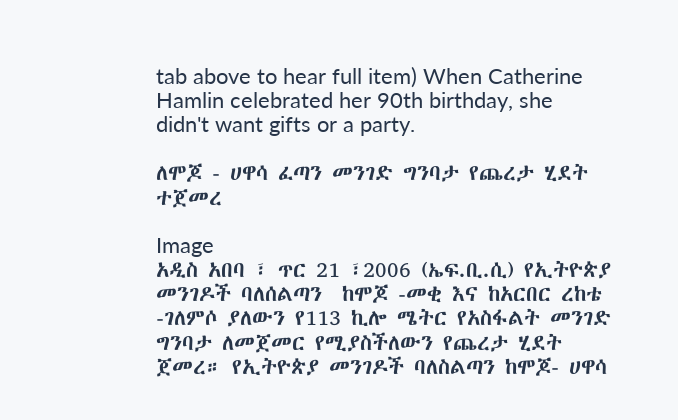tab above to hear full item) When Catherine Hamlin celebrated her 90th birthday, she didn't want gifts or a party.

ለሞጆ - ሀዋሳ ፈጣን መንገድ ግንባታ የጨረታ ሂደት ተጀመረ

Image
አዲስ አበባ ፣ ጥር 21 ፣2006 (ኤፍ.ቢ.ሲ) የኢትዮጵያ መንገዶች ባለሰልጣን  ከሞጆ -መቂ እና ከአርበር ረከቴ -ገለምሶ ያለውን የ113 ኪሎ ሜትር የአስፋልት መንገድ ግንባታ ለመጀመር የሚያስችለውን የጨረታ ሂደት ጀመረ። የኢትዮጵያ መንገዶች ባለስልጣን ከሞጆ- ሀዋሳ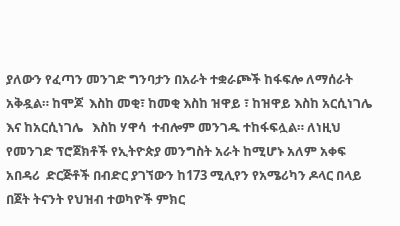ያለውን የፈጣን መንገድ ግንባታን በአራት ተቋራጮች ከፋፍሎ ለማሰራት አቅዷል። ከሞጆ  እስከ መቂ፣ ከመቂ እስከ ዝዋይ ፣ ከዝዋይ እስከ አርሲነገሌ እና ከአርሲነገሌ   እስከ ሃዋሳ  ተብሎም መንገዱ ተከፋፍሏል። ለነዚህ የመንገድ ፕሮጀክቶች የኢትዮጵያ መንግስት አራት ከሚሆኑ አለም አቀፍ አበዳሪ  ድርጅቶች በብድር ያገኘውን ከ173 ሚሊየን የአሜሪካን ዶላር በላይ በጀት ትናንት የህዝብ ተወካዮች ምክር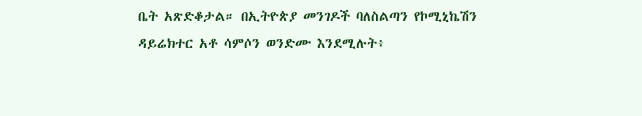ቤት አጽድቆታል። በኢትዮጵያ መንገዶች ባለስልጣን የኮሚኒኬሽን ዳይሬክተር አቶ ሳምሶን ወንድሙ እንደሚሉት፥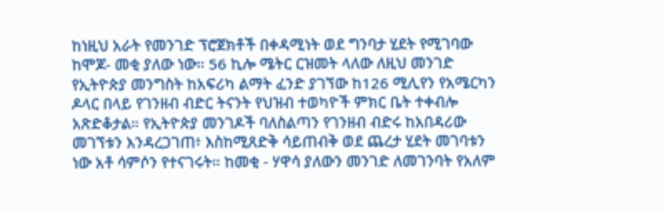ከነዚህ አራት የመንገድ ፕሮጀክቶች በቀዳሚነት ወደ ግንባታ ሂደት የሚገባው ከሞጆ- መቂ ያለው ነው። 56 ኪሎ ሜትር ርዝመት ላለው ለዚህ መንገድ የኢትዮጵያ መንግስት ከአፍሪካ ልማት ፈንድ ያገኘው ከ126 ሚሊየን የአሜርካን ዶላር በላይ የገንዘብ ብድር ትናንት የህዝብ ተወካዮች ምክር ቤት ተቀብሎ አጽድቆታል። የኢትዮጵያ መንገዶች ባለስልጣን የገንዘብ ብድሩ ከአበዳሪው መገኘቱን እንዳረጋገጠ፥ እስከሚጸድቅ ሳይጠብቅ ወደ ጨረታ ሂደት መገባቱን ነው አቶ ሳምሶን የተናገሩት። ከመቂ - ሃዋሳ ያለውን መንገድ ለመገንባት የአለም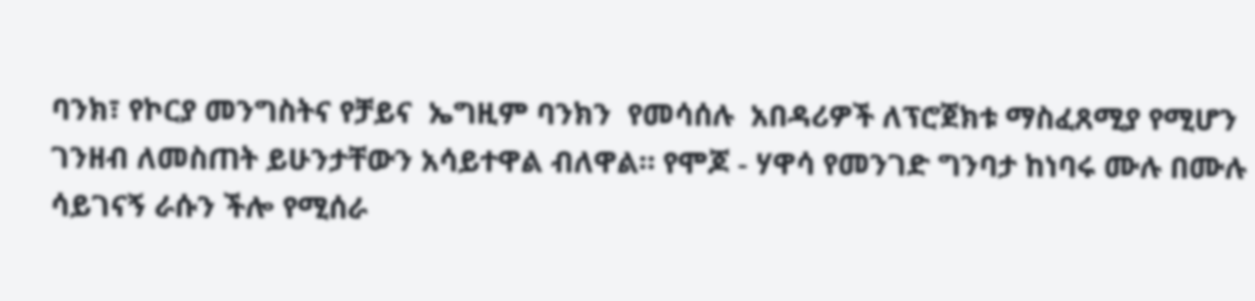ባንክ፣ የኮርያ መንግስትና የቻይና  ኤግዚም ባንክን  የመሳሰሉ  አበዳሪዎች ለፕሮጀክቱ ማስፈጸሚያ የሚሆን ገንዘብ ለመስጠት ይሁንታቸውን አሳይተዋል ብለዋል። የሞጆ - ሃዋሳ የመንገድ ግንባታ ከነባሩ ሙሉ በሙሉ ሳይገናኝ ራሱን ችሎ የሚሰራ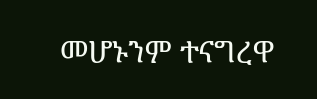መሆኑንም ተናግረዋ